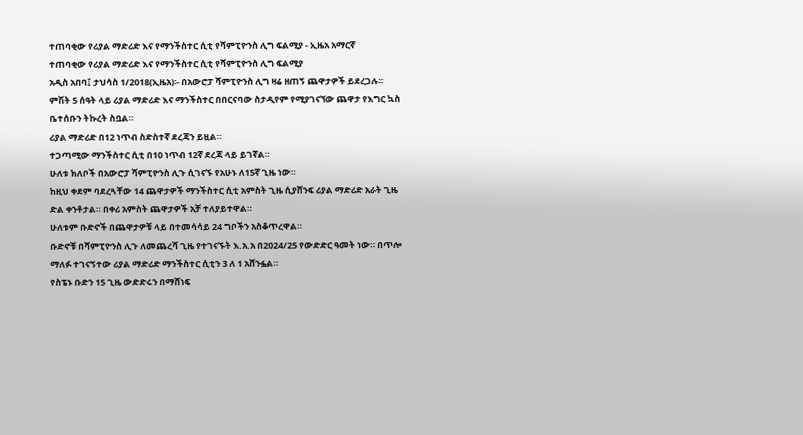ተጠባቂው የሪያል ማድሪድ እና የማንችስተር ሲቲ የሻምፒዮንስ ሊግ ፍልሚያ - ኢዜአ አማርኛ
ተጠባቂው የሪያል ማድሪድ እና የማንችስተር ሲቲ የሻምፒዮንስ ሊግ ፍልሚያ
አዲስ አበባ፤ ታህሳስ 1/2018(ኢዜአ)፡- በአውሮፓ ሻምፒዮንስ ሊግ ዛሬ ዘጠኝ ጨዋታዎች ይደረጋሉ።
ምሽት 5 ሰዓት ላይ ሪያል ማድሪድ እና ማንችስተር በበርናባው ስታዲየም የሚያገናኘው ጨዋታ የእግር ኳስ ቤተሰቡን ትኩረት ስቧል።
ሪያል ማድሪድ በ12 ነጥብ ስድስተኛ ደረጃን ይዟል።
ተጋጣሚው ማንችስተር ሲቲ በ10 ነጥብ 12ኛ ደረጃ ላይ ይገኛል።
ሁለቱ ክለቦች በአውሮፓ ሻምፒዮንስ ሊጉ ሲገናኙ የአሁኑ ለ15ኛ ጊዜ ነው።
ከዚህ ቀደም ባደረጓቸው 14 ጨዋታዎች ማንችስተር ሲቲ አምስት ጊዜ ሲያሸንፍ ሪያል ማድሪድ አራት ጊዜ ድል ቀንቶታል። በቀሪ አምስት ጨዋታዎች አቻ ተለያይተዋል።
ሁለቱም ቡድኖች በጨዋታዎቹ ላይ በተመሳሳይ 24 ግቦችን አስቆጥረዋል።
ቡድኖቹ በሻምፒዮንስ ሊጉ ለመጨረሻ ጊዜ የተገናኙት እ.አ.አ በ2024/25 የውድድር ዓመት ነው። በጥሎ ማለፉ ተገናኝተው ሪያል ማድሪድ ማንችስተር ሲቲን 3 ለ 1 አሸንፏል።
የስፔኑ ቡድን 15 ጊዜ ውድድሩን በማሸነፍ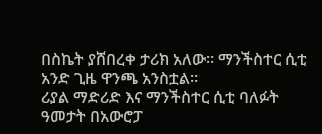በስኬት ያሸበረቀ ታሪክ አለው። ማንችስተር ሲቲ አንድ ጊዜ ዋንጫ አንስቷል።
ሪያል ማድሪድ እና ማንችስተር ሲቲ ባለፉት ዓመታት በአውሮፓ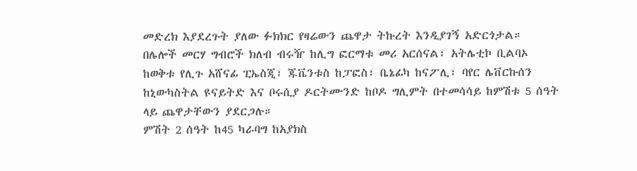መድረክ እያደረጉት ያለው ፉክክር የዛሬውን ጨዋታ ትኩረት እንዲያገኝ አድርጎታል።
በሌሎች መርሃ ግብሮች ክለብ ብሩዥ ከሊግ ፎርማቱ መሪ አርሰናል፣ አትሌቲኮ ቢልባኦ ከወቅቱ የሊጉ አሸናፊ ፒኤስጂ፣ ጁቬንቱስ ከፓፎስ፣ ቤኔፊካ ከናፖሊ፣ ባየር ሌቨርኩሰን ከኒውካስትል ዩናይትድ እና ቦሩሲያ ዶርትሙንድ ከቦዶ ግሊምት በተመሳሳይ ከምሽቱ 5 ሰዓት ላይ ጨዋታቸውን ያደርጋሉ።
ምሽት 2 ሰዓት ከ45 ካራባግ ከአያክስ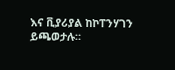እና ቪያሪያል ከኮፐንሃገን ይጫወታሉ።